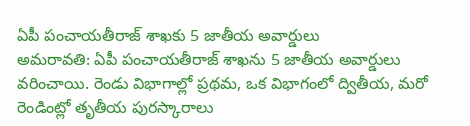ఏపీ పంచాయతీరాజ్ శాఖకు 5 జాతీయ అవార్డులు
అమరావతి: ఏపీ పంచాయతీరాజ్ శాఖను 5 జాతీయ అవార్డులు వరించాయి. రెండు విభాగాల్లో ప్రథమ, ఒక విభాగంలో ద్వితీయ, మరో రెండింట్లో తృతీయ పురస్కారాలు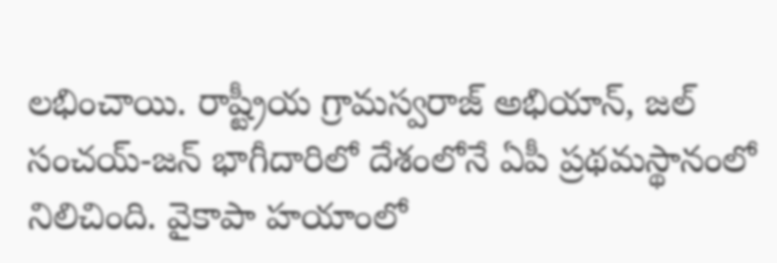లభించాయి. రాష్ట్రీయ గ్రామస్వరాజ్ అభియాన్, జల్ సంచయ్-జన్ భాగీదారిలో దేశంలోనే ఏపీ ప్రథమస్థానంలో నిలిచింది. వైకాపా హయాంలో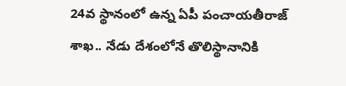24వ స్థానంలో ఉన్న ఏపీ పంచాయతీరాజ్ శాఖ.. నేడు దేశంలోనే తొలిస్థానానికి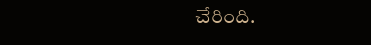చేరింది.